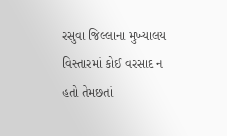રસુવા જિલ્લાના મુખ્યાલય વિસ્તારમાં કોઈ વરસાદ ન હતો તેમછતાં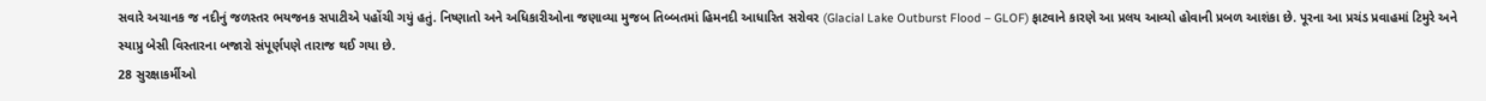સવારે અચાનક જ નદીનું જળસ્તર ભયજનક સપાટીએ પહોંચી ગયું હતું. નિષ્ણાતો અને અધિકારીઓના જણાવ્યા મુજબ તિબ્બતમાં હિમનદી આધારિત સરોવર (Glacial Lake Outburst Flood – GLOF) ફાટવાને કારણે આ પ્રલય આવ્યો હોવાની પ્રબળ આશંકા છે. પૂરના આ પ્રચંડ પ્રવાહમાં ટિમુરે અને સ્યાપ્રુ બેસી વિસ્તારના બજારો સંપૂર્ણપણે તારાજ થઈ ગયા છે.
28 સુરક્ષાકર્મીઓ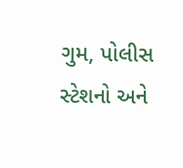ગુમ, પોલીસ સ્ટેશનો અને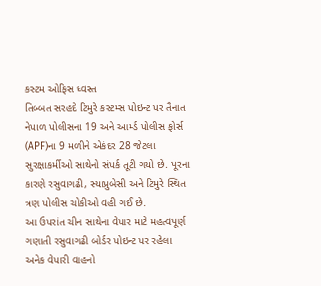કસ્ટમ ઓફિસ ધ્વસ્ત
તિબ્બત સરહદે ટિમુરે કસ્ટમ્સ પોઇન્ટ પર તૈનાત નેપાળ પોલીસના 19 અને આર્મ્ડ પોલીસ ફોર્સ (APF)ના 9 મળીને એકંદર 28 જેટલા સુરક્ષાકર્મીઓ સાથેનો સંપર્ક તૂટી ગયો છે. પૂરના કારણે રસુવાગઢી, સ્યાપ્રુબેસી અને ટિમુરે સ્થિત ત્રણ પોલીસ ચોકીઓ વહી ગઈ છે.
આ ઉપરાંત ચીન સાથેના વેપાર માટે મહત્વપૂર્ણ ગણાતી રસુવાગઢી બોર્ડર પોઇન્ટ પર રહેલા અનેક વેપારી વાહનો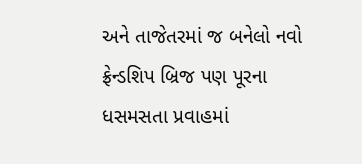અને તાજેતરમાં જ બનેલો નવો ફ્રેન્ડશિપ બ્રિજ પણ પૂરના ધસમસતા પ્રવાહમાં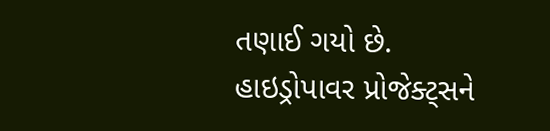તણાઈ ગયો છે.
હાઇડ્રોપાવર પ્રોજેક્ટ્સને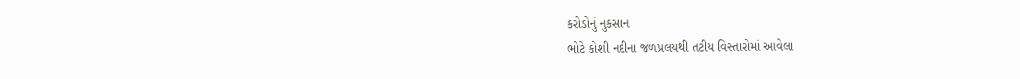કરોડોનું નુકસાન
ભોટે કોશી નદીના જળપ્રલયથી તટીય વિસ્તારોમાં આવેલા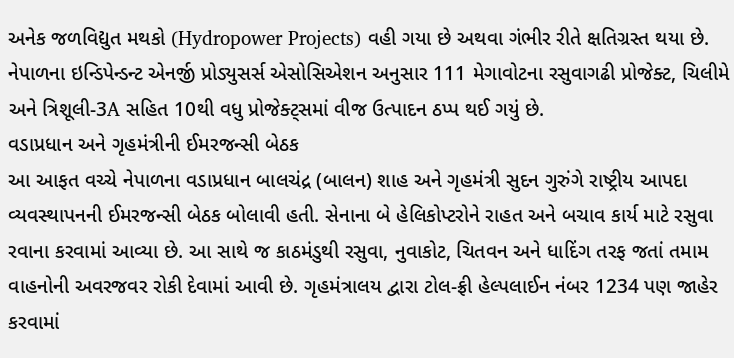અનેક જળવિદ્યુત મથકો (Hydropower Projects) વહી ગયા છે અથવા ગંભીર રીતે ક્ષતિગ્રસ્ત થયા છે. નેપાળના ઇન્ડિપેન્ડન્ટ એનર્જી પ્રોડ્યુસર્સ એસોસિએશન અનુસાર 111 મેગાવોટના રસુવાગઢી પ્રોજેક્ટ, ચિલીમે અને ત્રિશૂલી-3A સહિત 10થી વધુ પ્રોજેક્ટ્સમાં વીજ ઉત્પાદન ઠપ્પ થઈ ગયું છે.
વડાપ્રધાન અને ગૃહમંત્રીની ઈમરજન્સી બેઠક
આ આફત વચ્ચે નેપાળના વડાપ્રધાન બાલચંદ્ર (બાલન) શાહ અને ગૃહમંત્રી સુદન ગુરુંગે રાષ્ટ્રીય આપદા વ્યવસ્થાપનની ઈમરજન્સી બેઠક બોલાવી હતી. સેનાના બે હેલિકોપ્ટરોને રાહત અને બચાવ કાર્ય માટે રસુવા રવાના કરવામાં આવ્યા છે. આ સાથે જ કાઠમંડુથી રસુવા, નુવાકોટ, ચિતવન અને ધાદિંગ તરફ જતાં તમામ વાહનોની અવરજવર રોકી દેવામાં આવી છે. ગૃહમંત્રાલય દ્વારા ટોલ-ફ્રી હેલ્પલાઈન નંબર 1234 પણ જાહેર કરવામાં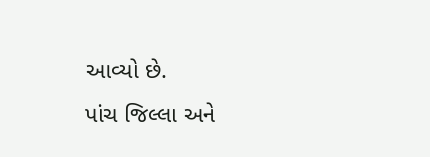આવ્યો છે.
પાંચ જિલ્લા અને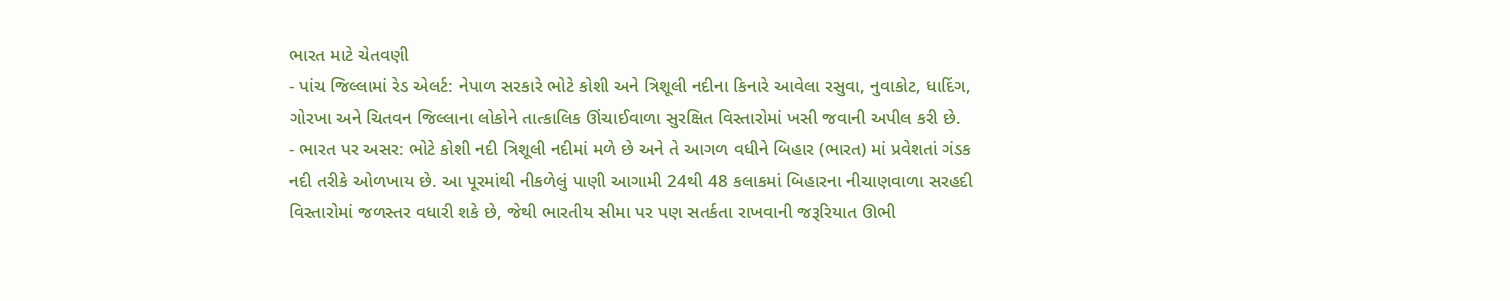ભારત માટે ચેતવણી
- પાંચ જિલ્લામાં રેડ એલર્ટ: નેપાળ સરકારે ભોટે કોશી અને ત્રિશૂલી નદીના કિનારે આવેલા રસુવા, નુવાકોટ, ધાદિંગ, ગોરખા અને ચિતવન જિલ્લાના લોકોને તાત્કાલિક ઊંચાઈવાળા સુરક્ષિત વિસ્તારોમાં ખસી જવાની અપીલ કરી છે.
- ભારત પર અસર: ભોટે કોશી નદી ત્રિશૂલી નદીમાં મળે છે અને તે આગળ વધીને બિહાર (ભારત) માં પ્રવેશતાં ગંડક નદી તરીકે ઓળખાય છે. આ પૂરમાંથી નીકળેલું પાણી આગામી 24થી 48 કલાકમાં બિહારના નીચાણવાળા સરહદી વિસ્તારોમાં જળસ્તર વધારી શકે છે, જેથી ભારતીય સીમા પર પણ સતર્કતા રાખવાની જરૂરિયાત ઊભી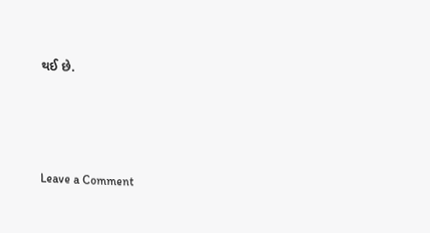થઈ છે.




Leave a Comment